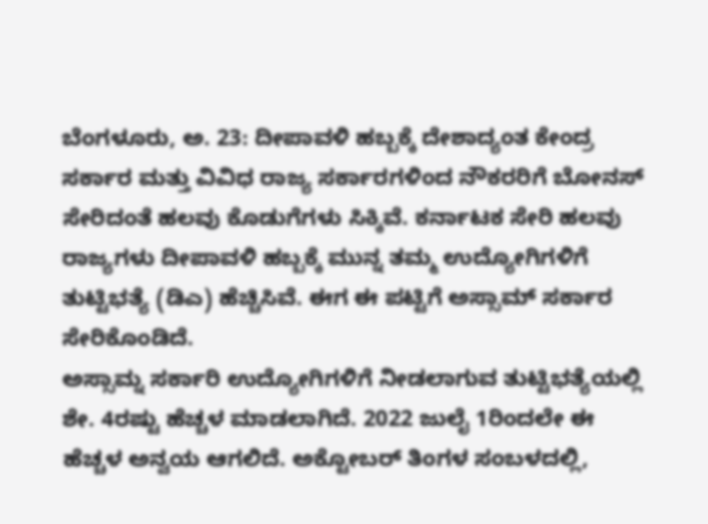ಬೆಂಗಳೂರು, ಅ. 23: ದೀಪಾವಳಿ ಹಬ್ಬಕ್ಕೆ ದೇಶಾದ್ಯಂತ ಕೇಂದ್ರ ಸರ್ಕಾರ ಮತ್ತು ವಿವಿಧ ರಾಜ್ಯ ಸರ್ಕಾರಗಳಿಂದ ನೌಕರರಿಗೆ ಬೋನಸ್ ಸೇರಿದಂತೆ ಹಲವು ಕೊಡುಗೆಗಳು ಸಿಕ್ಕಿವೆ. ಕರ್ನಾಟಕ ಸೇರಿ ಹಲವು ರಾಜ್ಯಗಳು ದೀಪಾವಳಿ ಹಬ್ಬಕ್ಕೆ ಮುನ್ನ ತಮ್ಮ ಉದ್ಯೋಗಿಗಳಿಗೆ ತುಟ್ಟಿಭತ್ಯೆ (ಡಿಎ) ಹೆಚ್ಚಿಸಿವೆ. ಈಗ ಈ ಪಟ್ಟಿಗೆ ಅಸ್ಸಾಮ್ ಸರ್ಕಾರ ಸೇರಿಕೊಂಡಿದೆ.
ಅಸ್ಸಾಮ್ನ ಸರ್ಕಾರಿ ಉದ್ಯೋಗಿಗಳಿಗೆ ನೀಡಲಾಗುವ ತುಟ್ಟಿಭತ್ಯೆಯಲ್ಲಿ ಶೇ. 4ರಷ್ಟು ಹೆಚ್ಚಳ ಮಾಡಲಾಗಿದೆ. 2022 ಜುಲೈ 1ರಿಂದಲೇ ಈ ಹೆಚ್ಚಳ ಅನ್ವಯ ಆಗಲಿದೆ. ಅಕ್ಟೋಬರ್ ತಿಂಗಳ ಸಂಬಳದಲ್ಲಿ,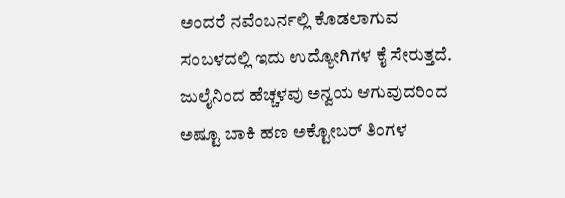ಅಂದರೆ ನವೆಂಬರ್ನಲ್ಲಿ ಕೊಡಲಾಗುವ ಸಂಬಳದಲ್ಲಿ ಇದು ಉದ್ಯೋಗಿಗಳ ಕೈ ಸೇರುತ್ತದೆ. ಜುಲೈನಿಂದ ಹೆಚ್ಚಳವು ಅನ್ವಯ ಆಗುವುದರಿಂದ ಅಷ್ಟೂ ಬಾಕಿ ಹಣ ಅಕ್ಟೋಬರ್ ತಿಂಗಳ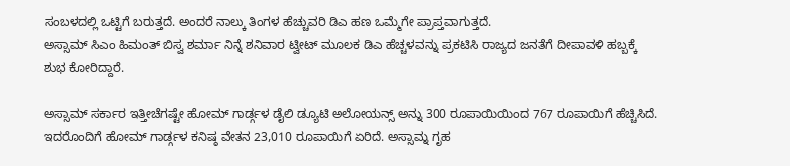ಸಂಬಳದಲ್ಲಿ ಒಟ್ಟಿಗೆ ಬರುತ್ತದೆ. ಅಂದರೆ ನಾಲ್ಕು ತಿಂಗಳ ಹೆಚ್ಚುವರಿ ಡಿಎ ಹಣ ಒಮ್ಮೆಗೇ ಪ್ರಾಪ್ತವಾಗುತ್ತದೆ.
ಅಸ್ಸಾಮ್ ಸಿಎಂ ಹಿಮಂತ್ ಬಿಸ್ವ ಶರ್ಮಾ ನಿನ್ನೆ ಶನಿವಾರ ಟ್ವೀಟ್ ಮೂಲಕ ಡಿಎ ಹೆಚ್ಚಳವನ್ನು ಪ್ರಕಟಿಸಿ ರಾಜ್ಯದ ಜನತೆಗೆ ದೀಪಾವಳಿ ಹಬ್ಬಕ್ಕೆ ಶುಭ ಕೋರಿದ್ದಾರೆ.

ಅಸ್ಸಾಮ್ ಸರ್ಕಾರ ಇತ್ತೀಚೆಗಷ್ಟೇ ಹೋಮ್ ಗಾರ್ಡ್ಗಳ ಡೈಲಿ ಡ್ಯೂಟಿ ಅಲೋಯನ್ಸ್ ಅನ್ನು 300 ರೂಪಾಯಿಯಿಂದ 767 ರೂಪಾಯಿಗೆ ಹೆಚ್ಚಿಸಿದೆ. ಇದರೊಂದಿಗೆ ಹೋಮ್ ಗಾರ್ಡ್ಗಳ ಕನಿಷ್ಠ ವೇತನ 23,010 ರೂಪಾಯಿಗೆ ಏರಿದೆ. ಅಸ್ಸಾಮ್ನ ಗೃಹ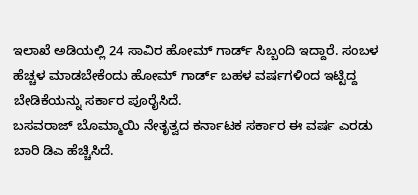ಇಲಾಖೆ ಅಡಿಯಲ್ಲಿ 24 ಸಾವಿರ ಹೋಮ್ ಗಾರ್ಡ್ ಸಿಬ್ಬಂದಿ ಇದ್ದಾರೆ. ಸಂಬಳ ಹೆಚ್ಚಳ ಮಾಡಬೇಕೆಂದು ಹೋಮ್ ಗಾರ್ಡ್ ಬಹಳ ವರ್ಷಗಳಿಂದ ಇಟ್ಟಿದ್ದ ಬೇಡಿಕೆಯನ್ನು ಸರ್ಕಾರ ಪೂರೈಸಿದೆ.
ಬಸವರಾಜ್ ಬೊಮ್ಮಾಯಿ ನೇತೃತ್ವದ ಕರ್ನಾಟಕ ಸರ್ಕಾರ ಈ ವರ್ಷ ಎರಡು ಬಾರಿ ಡಿಎ ಹೆಚ್ಚಿಸಿದೆ.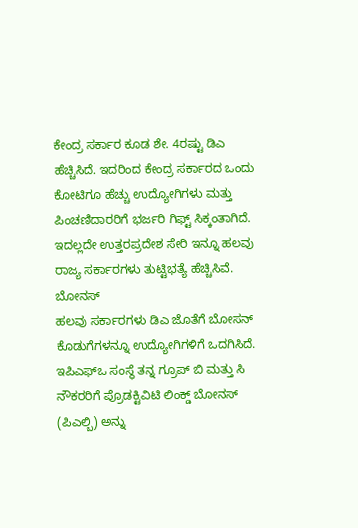ಕೇಂದ್ರ ಸರ್ಕಾರ ಕೂಡ ಶೇ. 4ರಷ್ಟು ಡಿಎ ಹೆಚ್ಚಿಸಿದೆ. ಇದರಿಂದ ಕೇಂದ್ರ ಸರ್ಕಾರದ ಒಂದು ಕೋಟಿಗೂ ಹೆಚ್ಚು ಉದ್ಯೋಗಿಗಳು ಮತ್ತು ಪಿಂಚಣಿದಾರರಿಗೆ ಭರ್ಜರಿ ಗಿಫ್ಟ್ ಸಿಕ್ಕಂತಾಗಿದೆ. ಇದಲ್ಲದೇ ಉತ್ತರಪ್ರದೇಶ ಸೇರಿ ಇನ್ನೂ ಹಲವು ರಾಜ್ಯ ಸರ್ಕಾರಗಳು ತುಟ್ಟಿಭತ್ಯೆ ಹೆಚ್ಚಿಸಿವೆ.
ಬೋನಸ್
ಹಲವು ಸರ್ಕಾರಗಳು ಡಿಎ ಜೊತೆಗೆ ಬೋಸನ್ ಕೊಡುಗೆಗಳನ್ನೂ ಉದ್ಯೋಗಿಗಳಿಗೆ ಒದಗಿಸಿದೆ. ಇಪಿಎಫ್ಒ ಸಂಸ್ಥೆ ತನ್ನ ಗ್ರೂಪ್ ಬಿ ಮತ್ತು ಸಿ ನೌಕರರಿಗೆ ಪ್ರೊಡಕ್ಟಿವಿಟಿ ಲಿಂಕ್ಡ್ ಬೋನಸ್ (ಪಿಎಲ್ಬಿ) ಅನ್ನು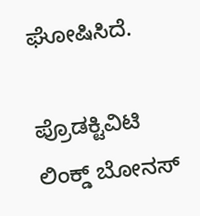ಘೋಷಿಸಿದೆ.

ಪ್ರೊಡಕ್ಟಿವಿಟಿ ಲಿಂಕ್ಡ್ ಬೋನಸ್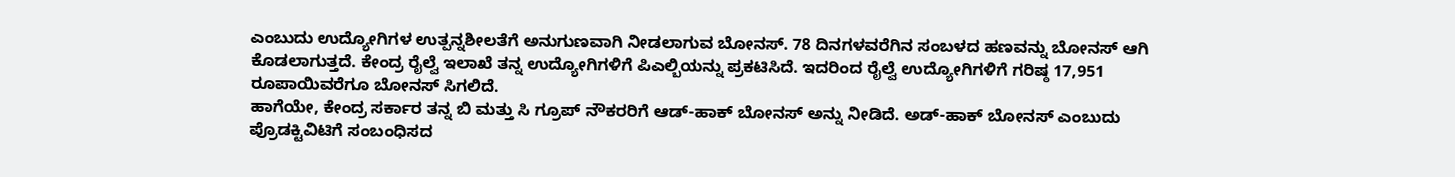ಎಂಬುದು ಉದ್ಯೋಗಿಗಳ ಉತ್ಪನ್ನಶೀಲತೆಗೆ ಅನುಗುಣವಾಗಿ ನೀಡಲಾಗುವ ಬೋನಸ್. 78 ದಿನಗಳವರೆಗಿನ ಸಂಬಳದ ಹಣವನ್ನು ಬೋನಸ್ ಆಗಿ ಕೊಡಲಾಗುತ್ತದೆ. ಕೇಂದ್ರ ರೈಲ್ವೆ ಇಲಾಖೆ ತನ್ನ ಉದ್ಯೋಗಿಗಳಿಗೆ ಪಿಎಲ್ಬಿಯನ್ನು ಪ್ರಕಟಿಸಿದೆ. ಇದರಿಂದ ರೈಲ್ವೆ ಉದ್ಯೋಗಿಗಳಿಗೆ ಗರಿಷ್ಠ 17,951 ರೂಪಾಯಿವರೆಗೂ ಬೋನಸ್ ಸಿಗಲಿದೆ.
ಹಾಗೆಯೇ, ಕೇಂದ್ರ ಸರ್ಕಾರ ತನ್ನ ಬಿ ಮತ್ತು ಸಿ ಗ್ರೂಪ್ ನೌಕರರಿಗೆ ಆಡ್-ಹಾಕ್ ಬೋನಸ್ ಅನ್ನು ನೀಡಿದೆ. ಅಡ್-ಹಾಕ್ ಬೋನಸ್ ಎಂಬುದು ಪ್ರೊಡಕ್ಟಿವಿಟಿಗೆ ಸಂಬಂಧಿಸದ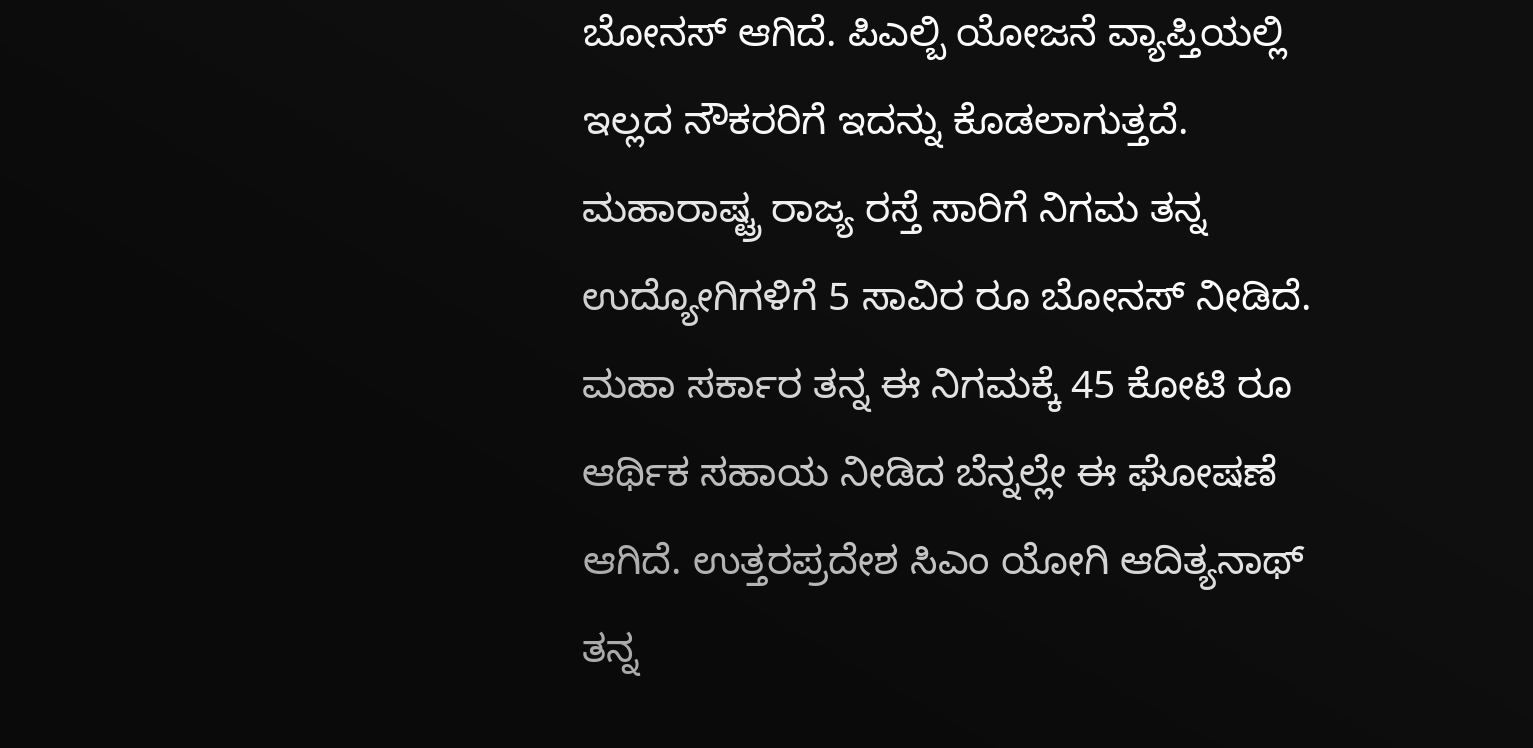ಬೋನಸ್ ಆಗಿದೆ. ಪಿಎಲ್ಬಿ ಯೋಜನೆ ವ್ಯಾಪ್ತಿಯಲ್ಲಿ ಇಲ್ಲದ ನೌಕರರಿಗೆ ಇದನ್ನು ಕೊಡಲಾಗುತ್ತದೆ.
ಮಹಾರಾಷ್ಟ್ರ ರಾಜ್ಯ ರಸ್ತೆ ಸಾರಿಗೆ ನಿಗಮ ತನ್ನ ಉದ್ಯೋಗಿಗಳಿಗೆ 5 ಸಾವಿರ ರೂ ಬೋನಸ್ ನೀಡಿದೆ. ಮಹಾ ಸರ್ಕಾರ ತನ್ನ ಈ ನಿಗಮಕ್ಕೆ 45 ಕೋಟಿ ರೂ ಆರ್ಥಿಕ ಸಹಾಯ ನೀಡಿದ ಬೆನ್ನಲ್ಲೇ ಈ ಘೋಷಣೆ ಆಗಿದೆ. ಉತ್ತರಪ್ರದೇಶ ಸಿಎಂ ಯೋಗಿ ಆದಿತ್ಯನಾಥ್ ತನ್ನ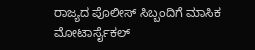ರಾಜ್ಯದ ಪೊಲೀಸ್ ಸಿಬ್ಬಂದಿಗೆ ಮಾಸಿಕ ಮೋಟಾರ್ಸೈಕಲ್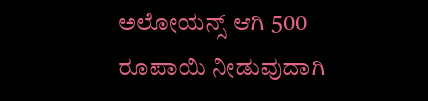ಅಲೋಯನ್ಸ್ ಆಗಿ 500 ರೂಪಾಯಿ ನೀಡುವುದಾಗಿ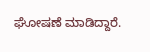ಘೋಷಣೆ ಮಾಡಿದ್ದಾರೆ.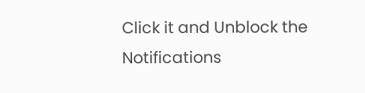Click it and Unblock the Notifications